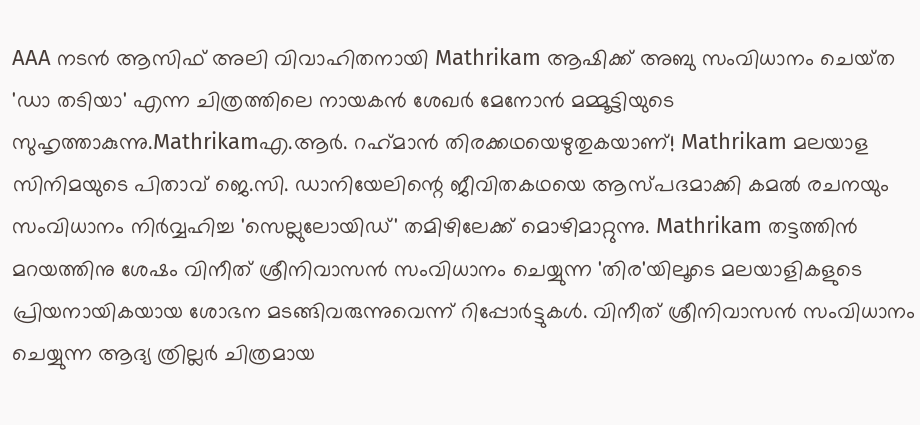AAA നടന്‍ ആസിഫ് അലി വിവാഹിതനായി Mathrikam ആഷിക്ക്‌ അബു സംവിധാനം ചെയ്‌ത 'ഡാ തടിയാ' എന്ന ചിത്രത്തിലെ നായകന്‍ ശേഖര്‍ മേനോന്‍ മമ്മൂട്ടിയുടെ സുഹൃത്താകുന്നു.Mathrikamഎ.ആര്‍. റഹ്‌മാന്‍ തിരക്കഥയെഴുതുകയാണ്‌! Mathrikam മലയാള സിനിമയുടെ പിതാവ്‌ ജെ.സി. ഡാനിയേലിന്റെ ജീവിതകഥയെ ആസ്‌പദമാക്കി കമല്‍ രചനയും സംവിധാനം നിര്‍വ്വഹിച്ച 'സെല്ലുലോയിഡ്‌' തമിഴിലേക്ക്‌ മൊഴിമാറ്റുന്നു. Mathrikam തട്ടത്തിന്‍ മറയത്തിനു ശേഷം വിനീത്‌ ശ്രീനിവാസന്‍ സംവിധാനം ചെയ്യുന്ന 'തിര'യിലൂടെ മലയാളികളുടെ പ്രിയനായികയായ ശോഭന മടങ്ങിവരുന്നുവെന്ന്‌ റിപ്പോര്‍ട്ടുകള്‍. വിനീത്‌ ശ്രീനിവാസന്‍ സംവിധാനം ചെയ്യുന്ന ആദ്യ ത്രില്ലര്‍ ചിത്രമായ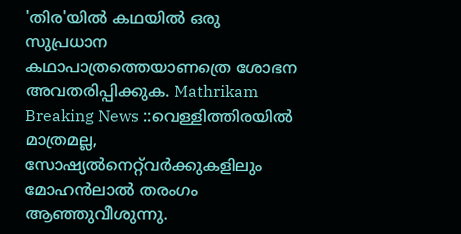'തിര'യില്‍ കഥയില്‍ ഒരു സുപ്രധാന കഥാപാത്രത്തെയാണത്രെ ശോഭന അവതരിപ്പിക്കുക. Mathrikam
Breaking News ::വെള്ളിത്തിരയില്‍ മാത്രമല്ല, സോഷ്യല്‍നെറ്റ്‌വര്‍ക്കുകളിലും മോഹന്‍ലാല്‍ തരംഗം ആഞ്ഞുവീശുന്നു.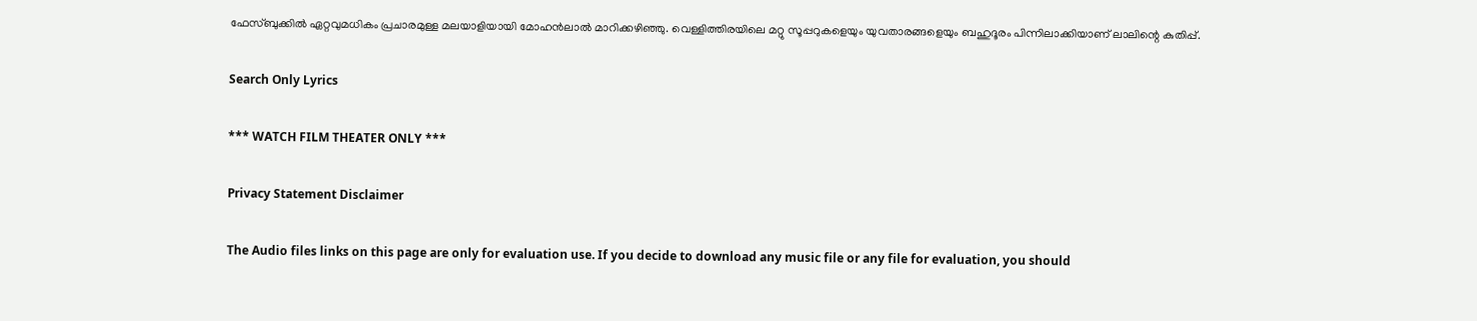ഫേസ്ബുക്കില്‍ ഏറ്റവുമധികം പ്രചാരമുള്ള മലയാളിയായി മോഹന്‍ലാല്‍ മാറിക്കഴിഞ്ഞു. വെള്ളിത്തിരയിലെ മറ്റു സൂപ്പറുകളെയും യുവതാരങ്ങളെയും ബഹുദൂരം പിന്നിലാക്കിയാണ് ലാലിന്റെ കുതിപ്പ്.

Search Only Lyrics

*** WATCH FILM THEATER ONLY ***

Privacy Statement Disclaimer

The Audio files links on this page are only for evaluation use. If you decide to download any music file or any file for evaluation, you should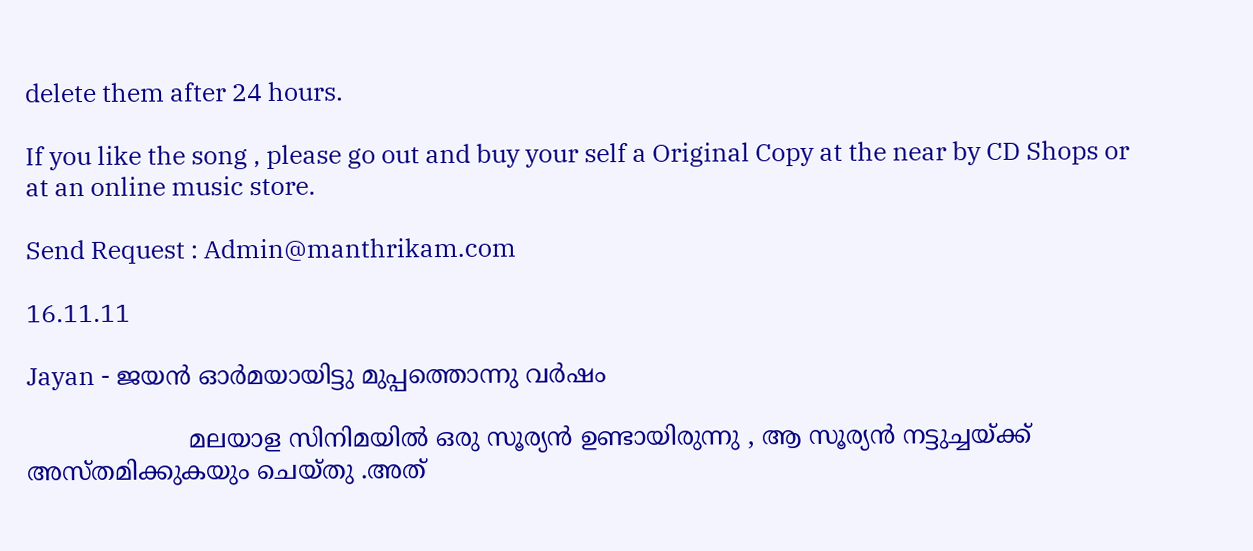delete them after 24 hours.

If you like the song , please go out and buy your self a Original Copy at the near by CD Shops or at an online music store.

Send Request : Admin@manthrikam.com

16.11.11

Jayan - ജയന്‍ ഓര്‍മയായിട്ടു മുപ്പത്തൊന്നു വര്‍ഷം

                     മലയാള സിനിമയില്‍ ഒരു സൂര്യന്‍ ഉണ്ടായിരുന്നു , ആ സൂര്യന്‍ നട്ടുച്ചയ്ക്ക് അസ്തമിക്കുകയും ചെയ്തു .അത്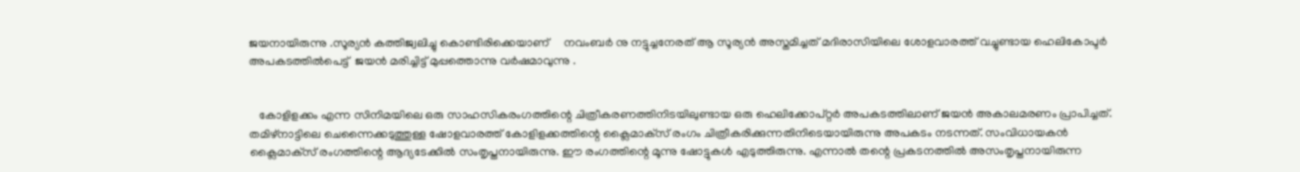ജയനായിരുന്നു .സൂര്യന്‍ കത്തിജ്വലിച്ചു കൊണ്ടിരിക്കെയാണ്     നവംബര്‍ നു നട്ടുച്ചനേരത് ആ സൂര്യന്‍ അസ്തമിച്ചത് മദിരാസിയിലെ ശോളവാരത്ത് വച്ചുണ്ടായ ഹെലികോപ്ടര്‍ അപകടത്തില്‍പെട്ട്  ജയന്‍ മരിച്ചിട്ട് മുപ്പത്തൊന്നു വര്‍ഷമാവുന്നു .


   കോളിളക്കം എന്ന സിനിമയിലെ ഒരു സാഹസികരംഗത്തിന്റെ ചിത്രീകരണത്തിനിടയിലുണ്ടായ ഒരു ഹെലിക്കോപ്റ്റര്‍ അപകടത്തിലാണ് ജയന്‍ അകാലമരണം പ്രാപിച്ചത്. തമിഴ്‌നാട്ടിലെ ചെന്നൈക്കടുത്തുള്ള ഷോളവാരത്ത് കോളിളക്കത്തിന്റെ ക്ലൈമാക്‌സ് രംഗം ചിത്രീകരിക്കുന്നതിനിടെയായിരുന്നു അപകടം നടന്നത്. സംവിധായകന്‍ ക്ലൈമാക്‌സ് രംഗത്തിന്റെ ആദ്യടേക്കില്‍ സംതൃപ്തനായിരുന്നു. ഈ രംഗത്തിന്റെ മൂന്നു ഷോട്ടുകള്‍ എടുത്തിരുന്നു. എന്നാല്‍ തന്റെ പ്രകടനത്തില്‍ അസംതൃപ്തനായിരുന്ന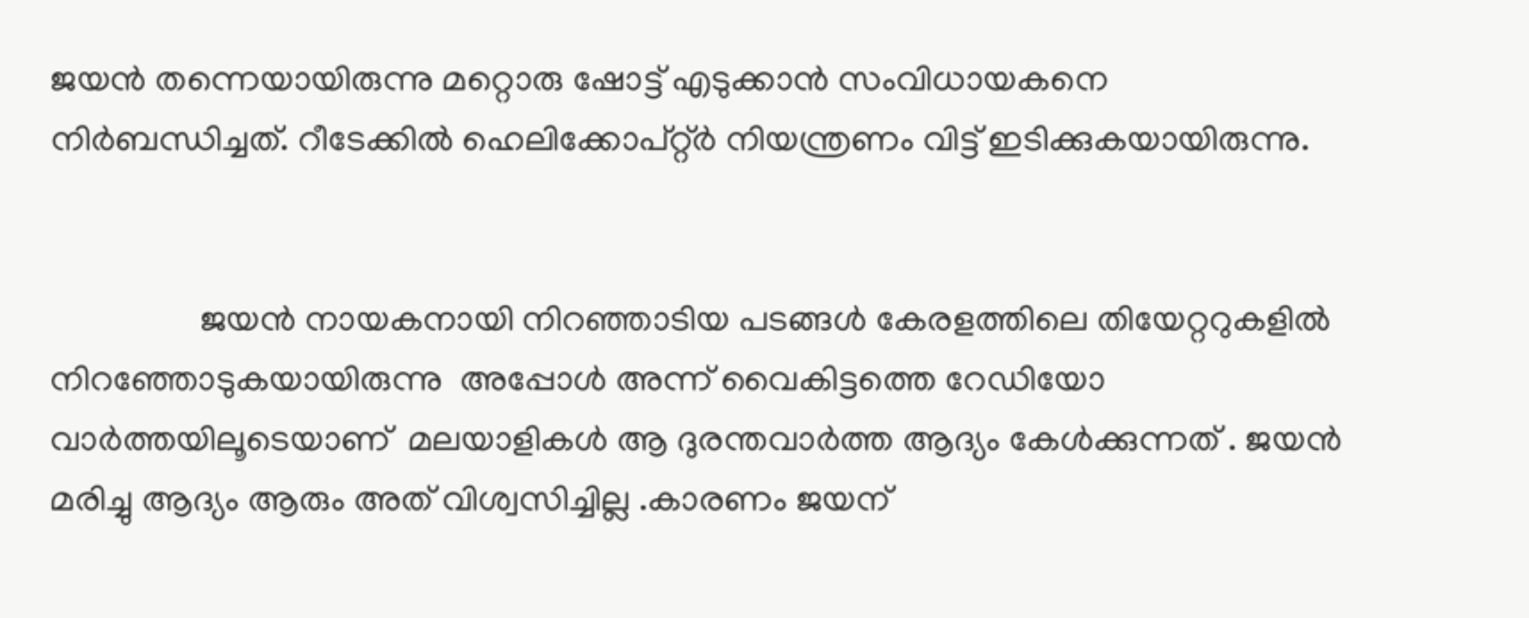ജയന്‍ തന്നെയായിരുന്നു മറ്റൊരു ഷോട്ട് എടുക്കാന്‍ സംവിധായകനെ നിര്‍ബന്ധിച്ചത്. റീടേക്കില്‍ ഹെലിക്കോപ്റ്റ്ര്‍ നിയന്ത്രണം വിട്ട് ഇടിക്കുകയായിരുന്നു.


                 ജയന്‍ നായകനായി നിറഞ്ഞാടിയ പടങ്ങള്‍ കേരളത്തിലെ തിയേറ്ററുകളില്‍   നിറഞ്ഞോടുകയായിരുന്നു  അപ്പോള്‍ അന്ന് വൈകിട്ടത്തെ റേഡിയോ വാര്‍ത്തയിലൂടെയാണ്  മലയാളികള്‍ ആ ദുരന്തവാര്‍ത്ത‍ ആദ്യം കേള്‍ക്കുന്നത് . ജയന്‍ മരിച്ചു ആദ്യം ആരും അത് വിശ്വസിച്ചില്ല .കാരണം ജയന്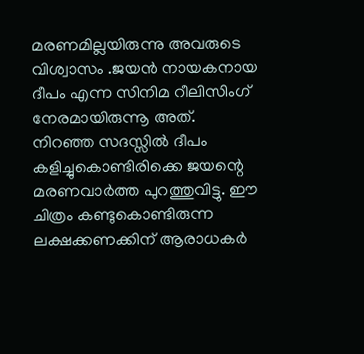മരണമില്ലയിരുന്നു അവരുടെ വിശ്വാസം .ജയന്‍ നായകനായ ദീപം എന്ന സിനിമ റീലിസിംഗ് നേരമായിരുന്നൂ അത്. നിറഞ്ഞ സദസ്സില്‍ ദീപം കളിച്ചുകൊണ്ടിരിക്കെ ജയന്റെ മരണവാര്‍ത്ത പുറത്തുവിട്ടു. ഈ ചിത്രം കണ്ടുകൊണ്ടിരുന്ന ലക്ഷക്കണക്കിന് ആരാധകര്‍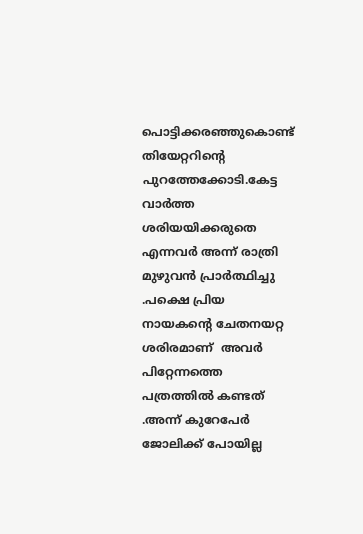പൊട്ടിക്കരഞ്ഞുകൊണ്ട് തിയേറ്ററിന്റെ പുറത്തേക്കോടി.കേട്ട വാര്‍ത്ത ശരിയയിക്കരുതെ എന്നവര്‍ അന്ന് രാത്രി മുഴുവന്‍ പ്രാര്‍ത്ഥിച്ചു .പക്ഷെ പ്രിയ നായകന്‍റെ ചേതനയറ്റ ശരിരമാണ്  അവര്‍ പിറ്റേന്നത്തെ പത്രത്തില്‍ കണ്ടത് .അന്ന് കുറേപേര്‍ ജോലിക്ക് പോയില്ല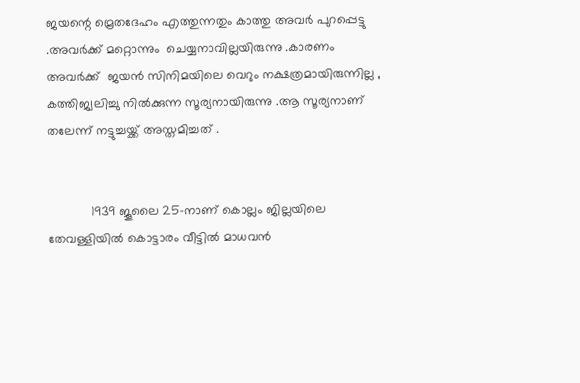ജയന്റെ മ്രെതദേഹം എത്തുന്നതും കാത്തു അവര്‍ പുറപ്പെട്ടു .അവര്‍ക്ക് മറ്റൊന്നും  ചെയ്യനാവില്ലയിരുന്നു .കാരണം അവര്‍ക്ക്  ജയന്‍ സിനിമയിലെ വെറും നക്ഷത്രമായിരുന്നില്ല , കത്തിജ്വലിച്ചു നില്‍ക്കുന്ന സൂര്യനായിരുന്നു .ആ സൂര്യനാണ് തലേന്ന് നട്ടുച്ചയ്ക്ക് അസ്തമിച്ചത് .


            1939 ജൂലൈ 25-നാണ് കൊല്ലം ജില്ലയിലെ തേവള്ളിയില്‍ കൊട്ടാരം വീട്ടില്‍ മാധവന്‍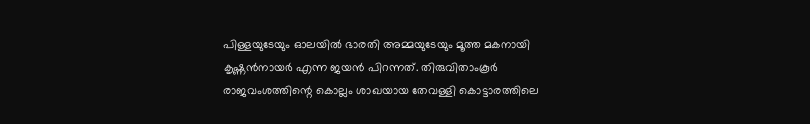പിള്ളയുടേയും ഓലയില്‍ ഭാരതി അമ്മയുടേയും മൂത്ത മകനായി കൃഷ്ണന്‍നായര്‍ എന്ന ജയന്‍ പിറന്നത്. തിരുവിതാംകൂര്‍ രാജവംശത്തിന്റെ കൊല്ലം ശാഖയായ തേവള്ളി കൊട്ടാരത്തിലെ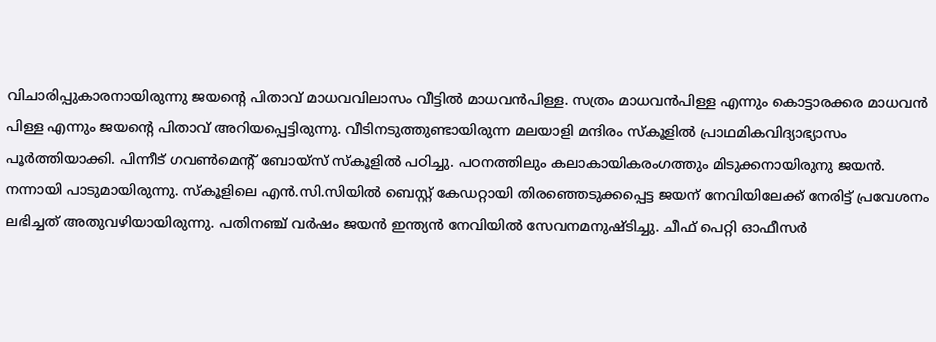വിചാരിപ്പുകാരനായിരുന്നു ജയന്റെ പിതാവ് മാധവവിലാസം വീട്ടില്‍ മാധവന്‍പിള്ള. സത്രം മാധവന്‍പിള്ള എന്നും കൊട്ടാരക്കര മാധവന്‍ പിള്ള എന്നും ജയന്റെ പിതാവ് അറിയപ്പെട്ടിരുന്നു. വീടിനടുത്തുണ്ടായിരുന്ന മലയാളി മന്ദിരം സ്‌കൂളില്‍ പ്രാഥമികവിദ്യാഭ്യാസം പൂര്‍ത്തിയാക്കി. പിന്നീട് ഗവണ്‍മെന്റ് ബോയ്‌സ് സ്‌കൂളില്‍ പഠിച്ചു. പഠനത്തിലും കലാകായികരംഗത്തും മിടുക്കനായിരുനു ജയന്‍. നന്നായി പാടുമായിരുന്നു. സ്‌കൂളിലെ എന്‍.സി.സിയില്‍ ബെസ്റ്റ് കേഡറ്റായി തിരഞ്ഞെടുക്കപ്പെട്ട ജയന് നേവിയിലേക്ക് നേരിട്ട് പ്രവേശനം ലഭിച്ചത് അതുവഴിയായിരുന്നു. പതിനഞ്ച് വര്‍ഷം ജയന്‍ ഇന്ത്യന്‍ നേവിയില്‍ സേവനമനുഷ്ടിച്ചു. ചീഫ് പെറ്റി ഓഫീസര്‍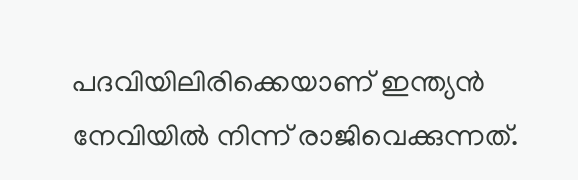പദവിയിലിരിക്കെയാണ് ഇന്ത്യന്‍ നേവിയില്‍ നിന്ന് രാജിവെക്കുന്നത്.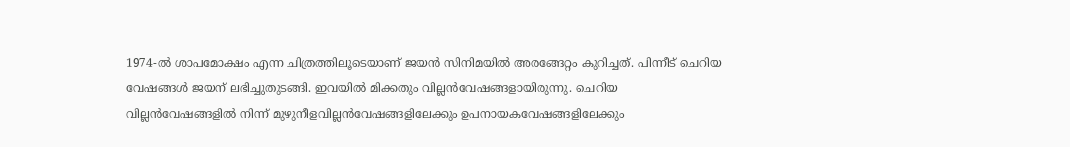1974-ല്‍ ശാപമോക്ഷം എന്ന ചിത്രത്തിലൂടെയാണ് ജയന്‍ സിനിമയില്‍ അരങ്ങേറ്റം കുറിച്ചത്. പിന്നീട് ചെറിയ വേഷങ്ങള്‍ ജയന് ലഭിച്ചുതുടങ്ങി. ഇവയില്‍ മിക്കതും വില്ലന്‍വേഷങ്ങളായിരുന്നു. ചെറിയ വില്ലന്‍വേഷങ്ങളില്‍ നിന്ന് മുഴുനീളവില്ലന്‍വേഷങ്ങളിലേക്കും ഉപനായകവേഷങ്ങളിലേക്കും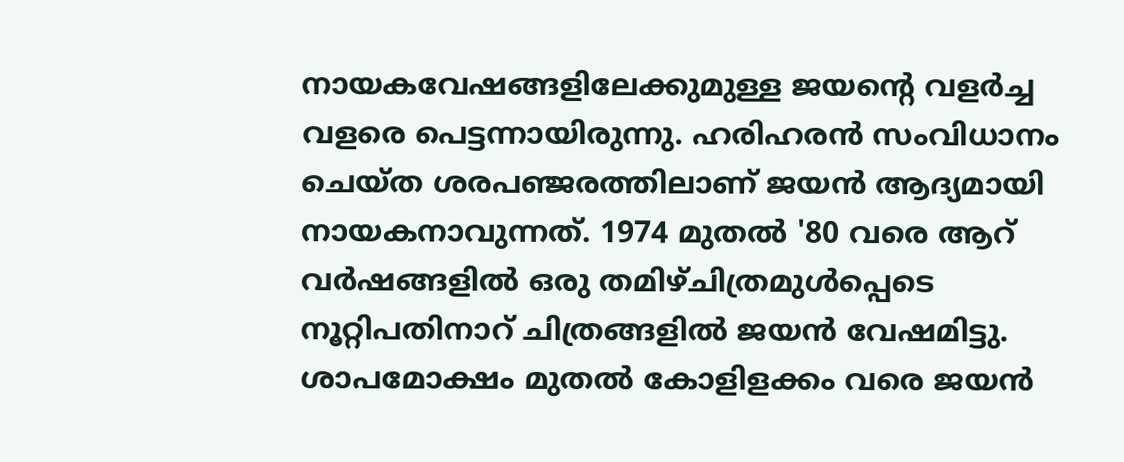നായകവേഷങ്ങളിലേക്കുമുള്ള ജയന്റെ വളര്‍ച്ച വളരെ പെട്ടന്നായിരുന്നു. ഹരിഹരന്‍ സംവിധാനം ചെയ്ത ശരപഞ്ജരത്തിലാണ് ജയന്‍ ആദ്യമായി നായകനാവുന്നത്. 1974 മുതല്‍ '80 വരെ ആറ് വര്‍ഷങ്ങളില്‍ ഒരു തമിഴ്ചിത്രമുള്‍പ്പെടെ നൂറ്റിപതിനാറ് ചിത്രങ്ങളില്‍ ജയന്‍ വേഷമിട്ടു. ശാപമോക്ഷം മുതല്‍ കോളിളക്കം വരെ ജയന്‍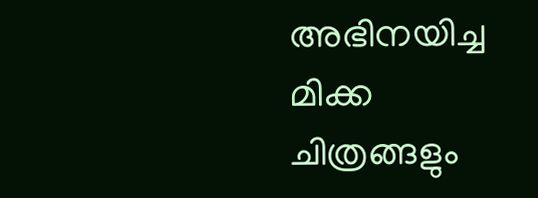അഭിനയിച്ച മിക്ക ചിത്രങ്ങളും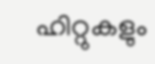ഹിറ്റുകളും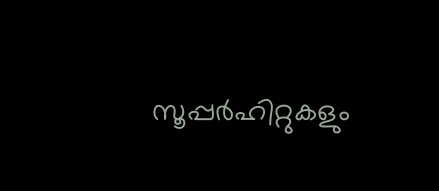സൂപ്പര്‍ഹിറ്റുകളും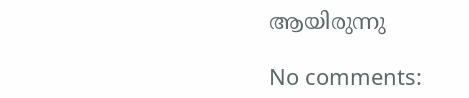ആയിരുന്നു

No comments: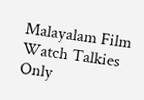Malayalam Film Watch Talkies Only